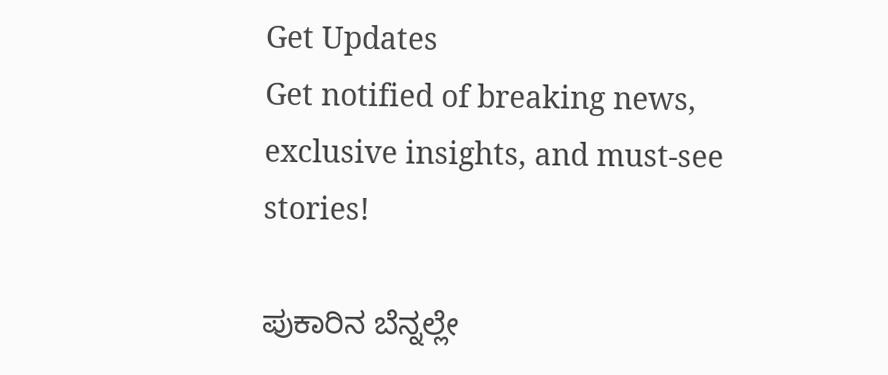Get Updates
Get notified of breaking news, exclusive insights, and must-see stories!

ಪುಕಾರಿನ ಬೆನ್ನಲ್ಲೇ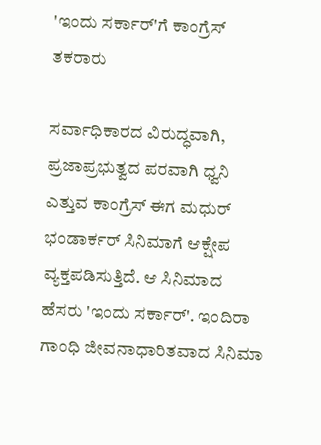'ಇಂದು ಸರ್ಕಾರ್'ಗೆ ಕಾಂಗ್ರೆಸ್ ತಕರಾರು

ಸರ್ವಾಧಿಕಾರದ ವಿರುದ್ಧವಾಗಿ, ಪ್ರಜಾಪ್ರಭುತ್ವದ ಪರವಾಗಿ ಧ್ವನಿ ಎತ್ತುವ ಕಾಂಗ್ರೆಸ್ ಈಗ ಮಧುರ್ ಭಂಡಾರ್ಕರ್ ಸಿನಿಮಾಗೆ ಆಕ್ಷೇಪ ವ್ಯಕ್ತಪಡಿಸುತ್ತಿದೆ. ಆ ಸಿನಿಮಾದ ಹೆಸರು 'ಇಂದು ಸರ್ಕಾರ್'. ಇಂದಿರಾ ಗಾಂಧಿ ಜೀವನಾಧಾರಿತವಾದ ಸಿನಿಮಾ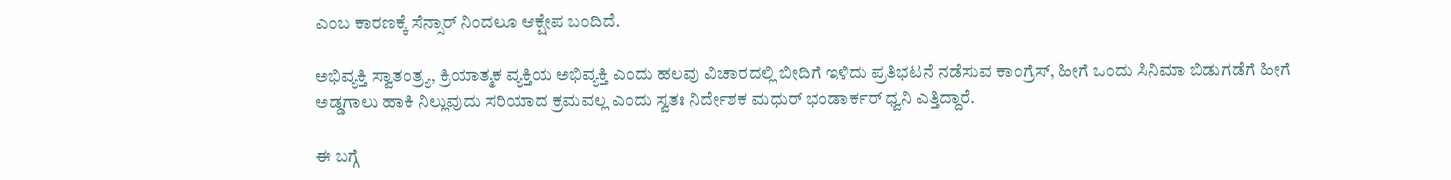ಎಂಬ ಕಾರಣಕ್ಕೆ ಸೆನ್ಸಾರ್ ನಿಂದಲೂ ಆಕ್ಷೇಪ ಬಂದಿದೆ.

ಅಭಿವ್ಯಕ್ತಿ ಸ್ವಾತಂತ್ರ್ಯ, ಕ್ರಿಯಾತ್ಮಕ ವ್ಯಕ್ತಿಯ ಅಭಿವ್ಯಕ್ತಿ ಎಂದು ಹಲವು ವಿಚಾರದಲ್ಲಿ ಬೀದಿಗೆ ಇಳಿದು ಪ್ರತಿಭಟನೆ ನಡೆಸುವ ಕಾಂಗ್ರೆಸ್, ಹೀಗೆ ಒಂದು ಸಿನಿಮಾ ಬಿಡುಗಡೆಗೆ ಹೀಗೆ ಅಡ್ಡಗಾಲು ಹಾಕಿ ನಿಲ್ಲುವುದು ಸರಿಯಾದ ಕ್ರಮವಲ್ಲ ಎಂದು ಸ್ವತಃ ನಿರ್ದೇಶಕ ಮಧುರ್ ಭಂಡಾರ್ಕರ್ ಧ್ವನಿ ಎತ್ತಿದ್ದಾರೆ.

ಈ ಬಗ್ಗೆ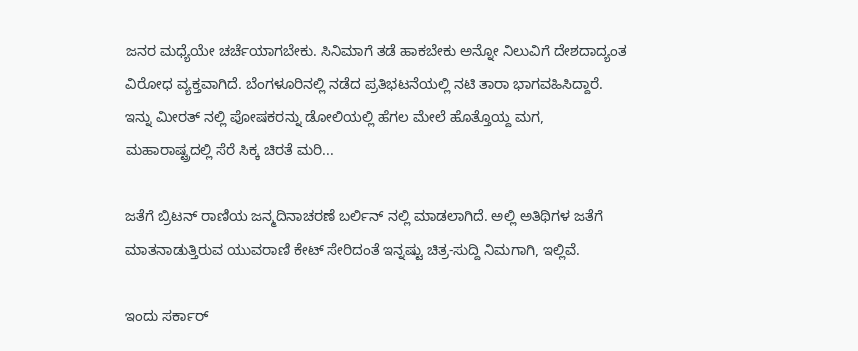ಜನರ ಮಧ್ಯೆಯೇ ಚರ್ಚೆಯಾಗಬೇಕು. ಸಿನಿಮಾಗೆ ತಡೆ ಹಾಕಬೇಕು ಅನ್ನೋ ನಿಲುವಿಗೆ ದೇಶದಾದ್ಯಂತ ವಿರೋಧ ವ್ಯಕ್ತವಾಗಿದೆ. ಬೆಂಗಳೂರಿನಲ್ಲಿ ನಡೆದ ಪ್ರತಿಭಟನೆಯಲ್ಲಿ ನಟಿ ತಾರಾ ಭಾಗವಹಿಸಿದ್ದಾರೆ. ಇನ್ನು ಮೀರತ್ ನಲ್ಲಿ ಪೋಷಕರನ್ನು ಡೋಲಿಯಲ್ಲಿ ಹೆಗಲ ಮೇಲೆ ಹೊತ್ತೊಯ್ದ ಮಗ, ಮಹಾರಾಷ್ಟ್ರದಲ್ಲಿ ಸೆರೆ ಸಿಕ್ಕ ಚಿರತೆ ಮರಿ...

ಜತೆಗೆ ಬ್ರಿಟನ್ ರಾಣಿಯ ಜನ್ಮದಿನಾಚರಣೆ ಬರ್ಲಿನ್ ನಲ್ಲಿ ಮಾಡಲಾಗಿದೆ. ಅಲ್ಲಿ ಅತಿಥಿಗಳ ಜತೆಗೆ ಮಾತನಾಡುತ್ತಿರುವ ಯುವರಾಣಿ ಕೇಟ್ ಸೇರಿದಂತೆ ಇನ್ನಷ್ಟು ಚಿತ್ರ-ಸುದ್ದಿ ನಿಮಗಾಗಿ, ಇಲ್ಲಿವೆ.

ಇಂದು ಸರ್ಕಾರ್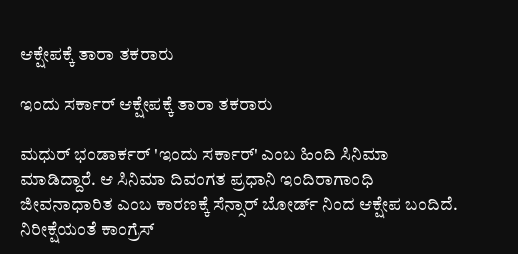ಆಕ್ಷೇಪಕ್ಕೆ ತಾರಾ ತಕರಾರು

ಇಂದು ಸರ್ಕಾರ್ ಆಕ್ಷೇಪಕ್ಕೆ ತಾರಾ ತಕರಾರು

ಮಧುರ್ ಭಂಡಾರ್ಕರ್ 'ಇಂದು ಸರ್ಕಾರ್' ಎಂಬ ಹಿಂದಿ ಸಿನಿಮಾ ಮಾಡಿದ್ದಾರೆ. ಆ ಸಿನಿಮಾ ದಿವಂಗತ ಪ್ರಧಾನಿ ಇಂದಿರಾಗಾಂಧಿ ಜೀವನಾಧಾರಿತ ಎಂಬ ಕಾರಣಕ್ಕೆ ಸೆನ್ಸಾರ್ ಬೋರ್ಡ್ ನಿಂದ ಆಕ್ಷೇಪ ಬಂದಿದೆ. ನಿರೀಕ್ಷೆಯಂತೆ ಕಾಂಗ್ರೆಸ್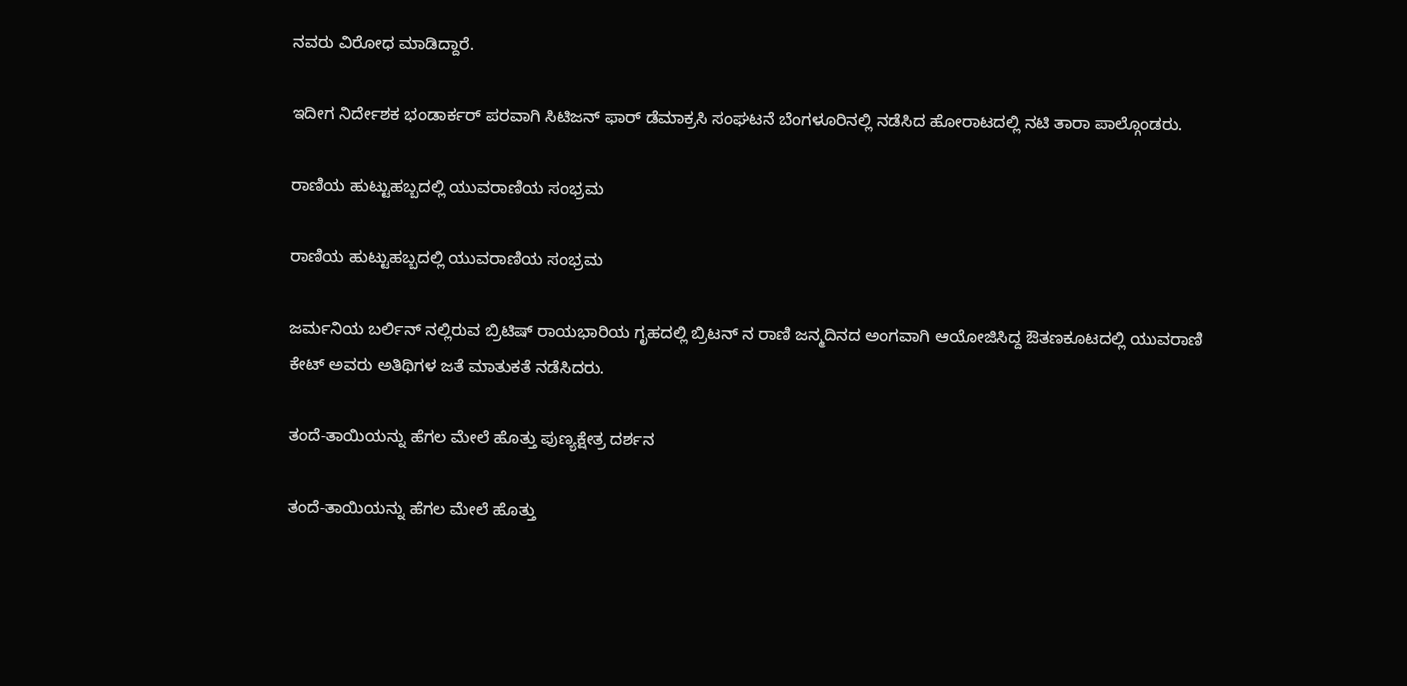ನವರು ವಿರೋಧ ಮಾಡಿದ್ದಾರೆ.

ಇದೀಗ ನಿರ್ದೇಶಕ ಭಂಡಾರ್ಕರ್ ಪರವಾಗಿ ಸಿಟಿಜನ್ ಫಾರ್ ಡೆಮಾಕ್ರಸಿ ಸಂಘಟನೆ ಬೆಂಗಳೂರಿನಲ್ಲಿ ನಡೆಸಿದ ಹೋರಾಟದಲ್ಲಿ ನಟಿ ತಾರಾ ಪಾಲ್ಗೊಂಡರು.

ರಾಣಿಯ ಹುಟ್ಟುಹಬ್ಬದಲ್ಲಿ ಯುವರಾಣಿಯ ಸಂಭ್ರಮ

ರಾಣಿಯ ಹುಟ್ಟುಹಬ್ಬದಲ್ಲಿ ಯುವರಾಣಿಯ ಸಂಭ್ರಮ

ಜರ್ಮನಿಯ ಬರ್ಲಿನ್ ನಲ್ಲಿರುವ ಬ್ರಿಟಿಷ್ ರಾಯಭಾರಿಯ ಗೃಹದಲ್ಲಿ ಬ್ರಿಟನ್ ನ ರಾಣಿ ಜನ್ಮದಿನದ ಅಂಗವಾಗಿ ಆಯೋಜಿಸಿದ್ದ ಔತಣಕೂಟದಲ್ಲಿ ಯುವರಾಣಿ ಕೇಟ್ ಅವರು ಅತಿಥಿಗಳ ಜತೆ ಮಾತುಕತೆ ನಡೆಸಿದರು.

ತಂದೆ-ತಾಯಿಯನ್ನು ಹೆಗಲ ಮೇಲೆ ಹೊತ್ತು ಪುಣ್ಯಕ್ಷೇತ್ರ ದರ್ಶನ

ತಂದೆ-ತಾಯಿಯನ್ನು ಹೆಗಲ ಮೇಲೆ ಹೊತ್ತು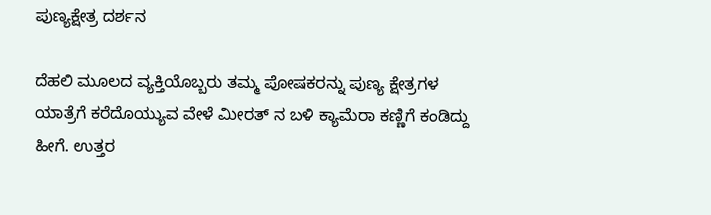ಪುಣ್ಯಕ್ಷೇತ್ರ ದರ್ಶನ

ದೆಹಲಿ ಮೂಲದ ವ್ಯಕ್ತಿಯೊಬ್ಬರು ತಮ್ಮ ಪೋಷಕರನ್ನು ಪುಣ್ಯ ಕ್ಷೇತ್ರಗಳ ಯಾತ್ರೆಗೆ ಕರೆದೊಯ್ಯುವ ವೇಳೆ ಮೀರತ್ ನ ಬಳಿ ಕ್ಯಾಮೆರಾ ಕಣ್ಣಿಗೆ ಕಂಡಿದ್ದು ಹೀಗೆ. ಉತ್ತರ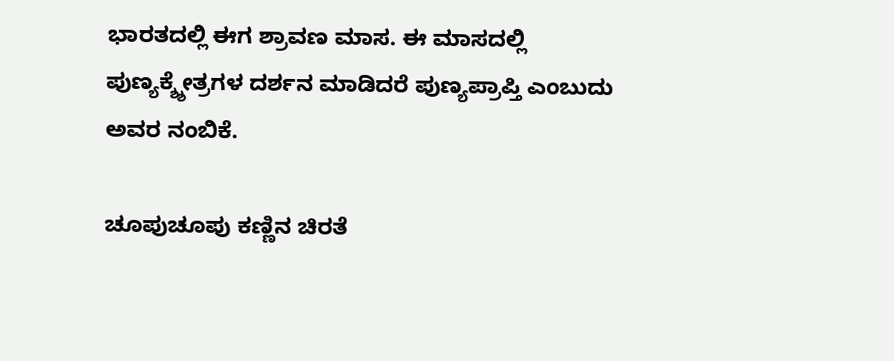ಭಾರತದಲ್ಲಿ ಈಗ ಶ್ರಾವಣ ಮಾಸ. ಈ ಮಾಸದಲ್ಲಿ ಪುಣ್ಯಕ್ಶ್ಶೇತ್ರಗಳ ದರ್ಶನ ಮಾಡಿದರೆ ಪುಣ್ಯಪ್ರಾಪ್ತಿ ಎಂಬುದು ಅವರ ನಂಬಿಕೆ.

ಚೂಪುಚೂಪು ಕಣ್ಣಿನ ಚಿರತೆ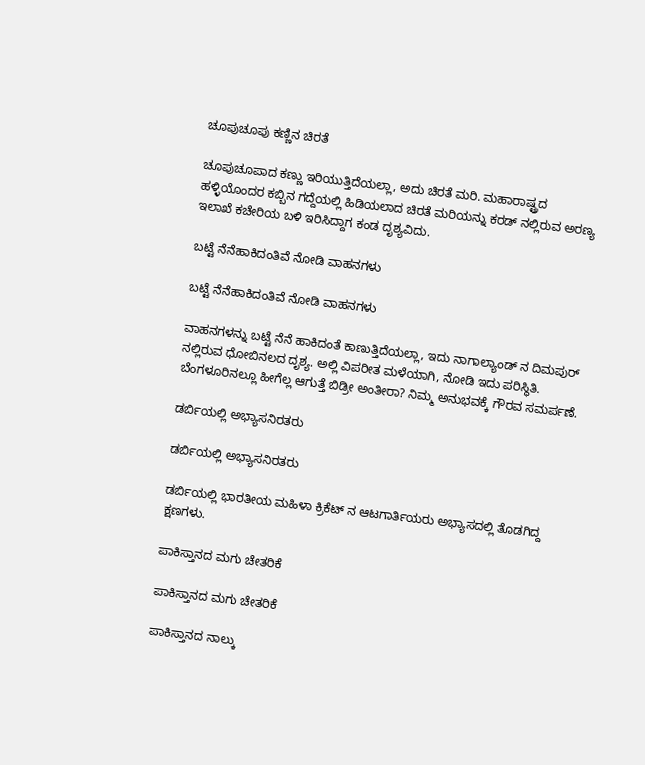ಚೂಪುಚೂಪು ಕಣ್ಣಿನ ಚಿರತೆ

ಚೂಪುಚೂಪಾದ ಕಣ್ಣು ಇರಿಯುತ್ತಿದೆಯಲ್ಲಾ, ಅದು ಚಿರತೆ ಮರಿ. ಮಹಾರಾಷ್ಟ್ರದ ಹಳ್ಳಿಯೊಂದರ ಕಬ್ಬಿನ ಗದ್ದೆಯಲ್ಲಿ ಹಿಡಿಯಲಾದ ಚಿರತೆ ಮರಿಯನ್ನು ಕರಡ್ ನಲ್ಲಿರುವ ಅರಣ್ಯ ಇಲಾಖೆ ಕಚೇರಿಯ ಬಳಿ ಇರಿಸಿದ್ದಾಗ ಕಂಡ ದೃಶ್ಯವಿದು.

ಬಟ್ಟೆ ನೆನೆಹಾಕಿದಂತಿವೆ ನೋಡಿ ವಾಹನಗಳು

ಬಟ್ಟೆ ನೆನೆಹಾಕಿದಂತಿವೆ ನೋಡಿ ವಾಹನಗಳು

ವಾಹನಗಳನ್ನು ಬಟ್ಟೆ ನೆನೆ ಹಾಕಿದಂತೆ ಕಾಣುತ್ತಿದೆಯಲ್ಲಾ, ಇದು ನಾಗಾಲ್ಯಾಂಡ್ ನ ದಿಮಪುರ್ ನಲ್ಲಿರುವ ಧೋಬಿನಲದ ದೃಶ್ಯ. ಅಲ್ಲಿ ವಿಪರೀತ ಮಳೆಯಾಗಿ, ನೋಡಿ ಇದು ಪರಿಸ್ಥಿತಿ. ಬೆಂಗಳೂರಿನಲ್ಲೂ ಹೀಗೆಲ್ಲ ಆಗುತ್ತೆ ಬಿಡ್ರೀ ಅಂತೀರಾ? ನಿಮ್ಮ ಅನುಭವಕ್ಕೆ ಗೌರವ ಸಮರ್ಪಣೆ.

ಡರ್ಬಿಯಲ್ಲಿ ಅಭ್ಯಾಸನಿರತರು

ಡರ್ಬಿಯಲ್ಲಿ ಅಭ್ಯಾಸನಿರತರು

ಡರ್ಬಿಯಲ್ಲಿ ಭಾರತೀಯ ಮಹಿಳಾ ಕ್ರಿಕೆಟ್ ನ ಆಟಗಾರ್ತಿಯರು ಅಭ್ಯಾಸದಲ್ಲಿ ತೊಡಗಿದ್ದ ಕ್ಷಣಗಳು.

ಪಾಕಿಸ್ತಾನದ ಮಗು ಚೇತರಿಕೆ

ಪಾಕಿಸ್ತಾನದ ಮಗು ಚೇತರಿಕೆ

ಪಾಕಿಸ್ತಾನದ ನಾಲ್ಕು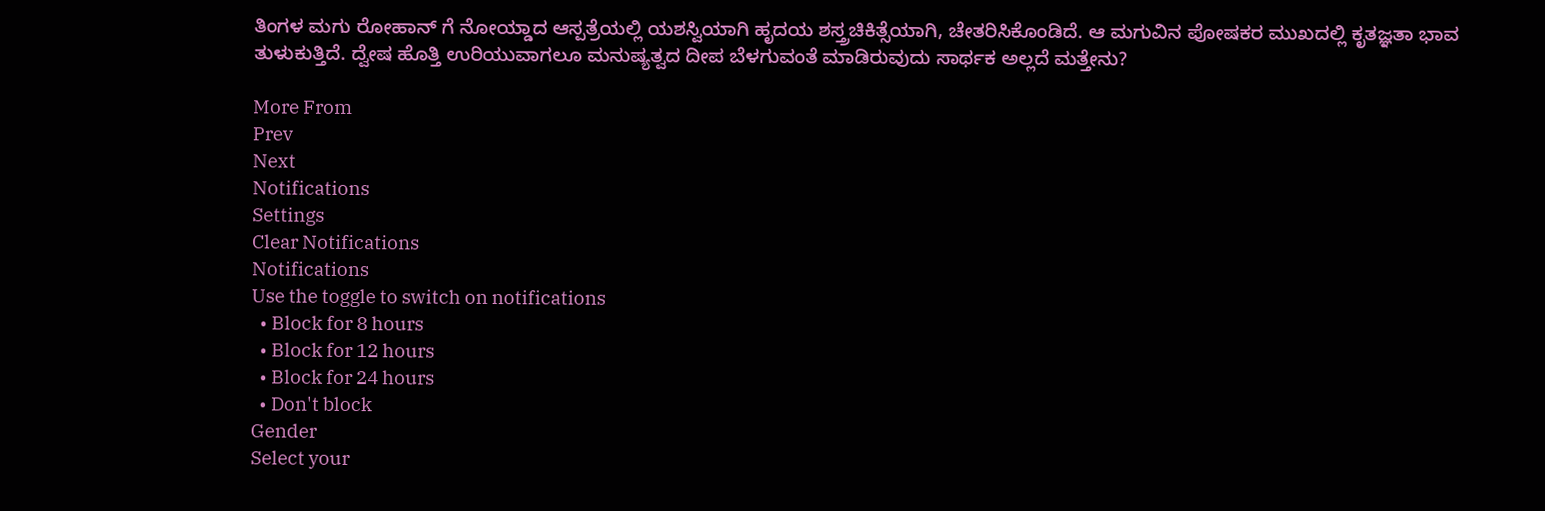ತಿಂಗಳ ಮಗು ರೋಹಾನ್ ಗೆ ನೋಯ್ಡಾದ ಆಸ್ಪತ್ರೆಯಲ್ಲಿ ಯಶಸ್ವಿಯಾಗಿ ಹೃದಯ ಶಸ್ತ್ರಚಿಕಿತ್ಸೆಯಾಗಿ, ಚೇತರಿಸಿಕೊಂಡಿದೆ. ಆ ಮಗುವಿನ ಪೋಷಕರ ಮುಖದಲ್ಲಿ ಕೃತಜ್ಞತಾ ಭಾವ ತುಳುಕುತ್ತಿದೆ. ದ್ವೇಷ ಹೊತ್ತಿ ಉರಿಯುವಾಗಲೂ ಮನುಷ್ಯತ್ವದ ದೀಪ ಬೆಳಗುವಂತೆ ಮಾಡಿರುವುದು ಸಾರ್ಥಕ ಅಲ್ಲದೆ ಮತ್ತೇನು?

More From
Prev
Next
Notifications
Settings
Clear Notifications
Notifications
Use the toggle to switch on notifications
  • Block for 8 hours
  • Block for 12 hours
  • Block for 24 hours
  • Don't block
Gender
Select your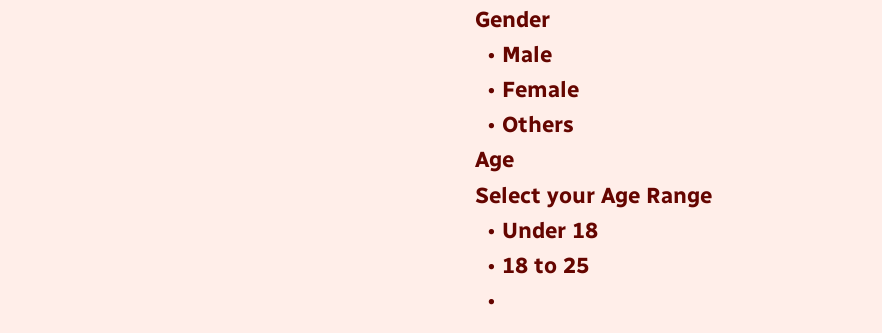Gender
  • Male
  • Female
  • Others
Age
Select your Age Range
  • Under 18
  • 18 to 25
  •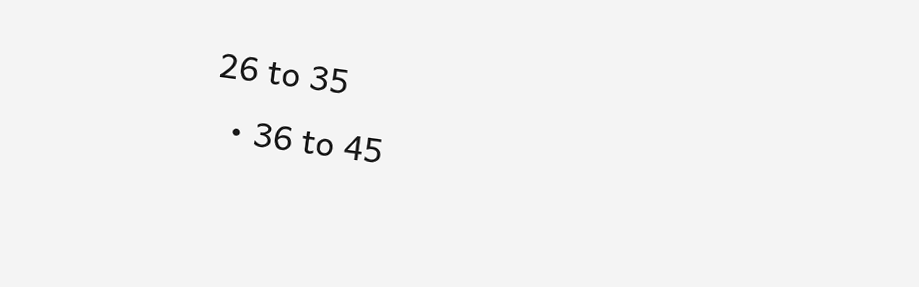26 to 35
  • 36 to 45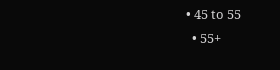• 45 to 55
  • 55+